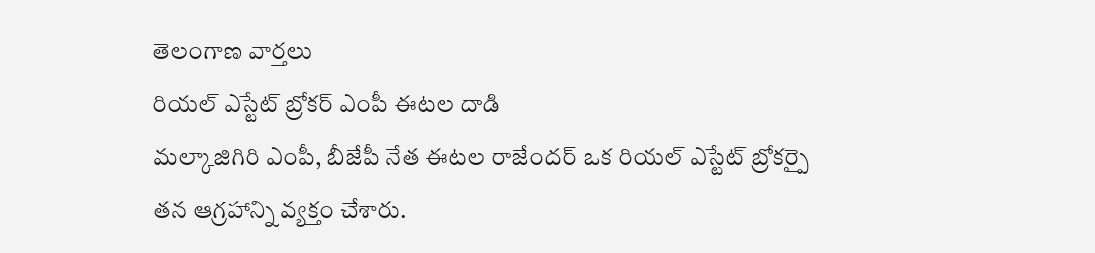తెలంగాణ వార్తలు
రియల్ ఎస్టేట్ బ్రోకర్ ఎంపీ ఈటల దాడి
మల్కాజిగిరి ఎంపీ, బీజేపీ నేత ఈటల రాజేందర్ ఒక రియల్ ఎస్టేట్ బ్రోకర్పై తన ఆగ్రహాన్ని వ్యక్తం చేశారు.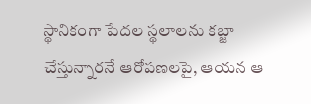స్థానికంగా పేదల స్థలాలను కబ్జా చేస్తున్నారనే ఆరోపణలపై, ఆయన ఆ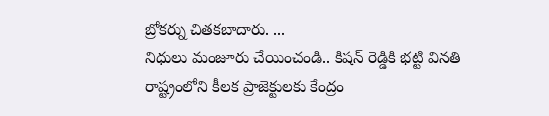బ్రోకర్ను చితకబాదారు. ...
నిధులు మంజూరు చేయించండి.. కిషన్ రెడ్డికి భట్టి వినతి
రాష్ట్రంలోని కీలక ప్రాజెక్టులకు కేంద్రం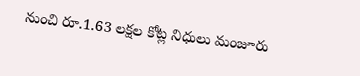నుంచి రూ.1.63 లక్షల కోట్ల నిధులు మంజూరు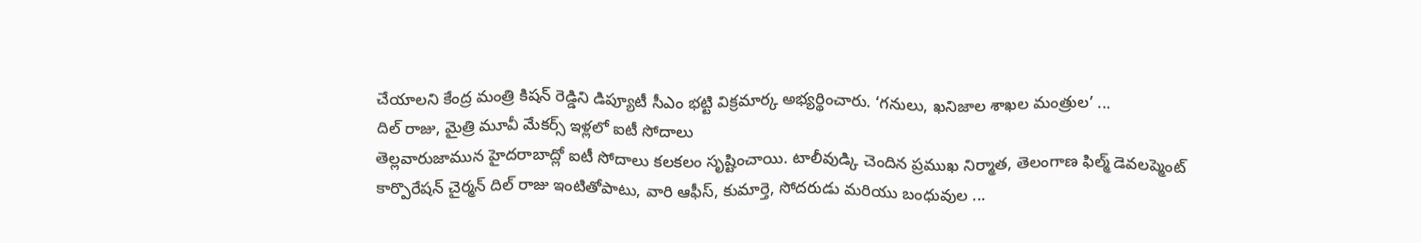చేయాలని కేంద్ర మంత్రి కిషన్ రెడ్డిని డిప్యూటీ సీఎం భట్టి విక్రమార్క అభ్యర్థించారు. ‘గనులు, ఖనిజాల శాఖల మంత్రుల’ ...
దిల్ రాజు, మైత్రి మూవీ మేకర్స్ ఇళ్లలో ఐటీ సోదాలు
తెల్లవారుజామున హైదరాబాద్లో ఐటీ సోదాలు కలకలం సృష్టించాయి. టాలీవుడ్కి చెందిన ప్రముఖ నిర్మాత, తెలంగాణ ఫిల్మ్ డెవలప్మెంట్ కార్పొరేషన్ చైర్మన్ దిల్ రాజు ఇంటితోపాటు, వారి ఆఫీస్, కుమార్తె, సోదరుడు మరియు బంధువుల ...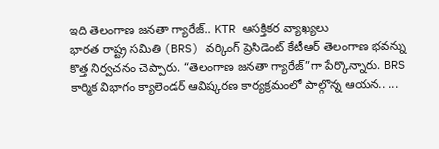ఇది తెలంగాణ జనతా గ్యారేజ్.. KTR ఆసక్తికర వ్యాఖ్యలు
భారత రాష్ట్ర సమితి (BRS) వర్కింగ్ ప్రెసిడెంట్ కేటీఆర్ తెలంగాణ భవన్ను కొత్త నిర్వచనం చెప్పారు. “తెలంగాణ జనతా గ్యారేజ్”గా పేర్కొన్నారు. BRS కార్మిక విభాగం క్యాలెండర్ ఆవిష్కరణ కార్యక్రమంలో పాల్గొన్న ఆయన.. ...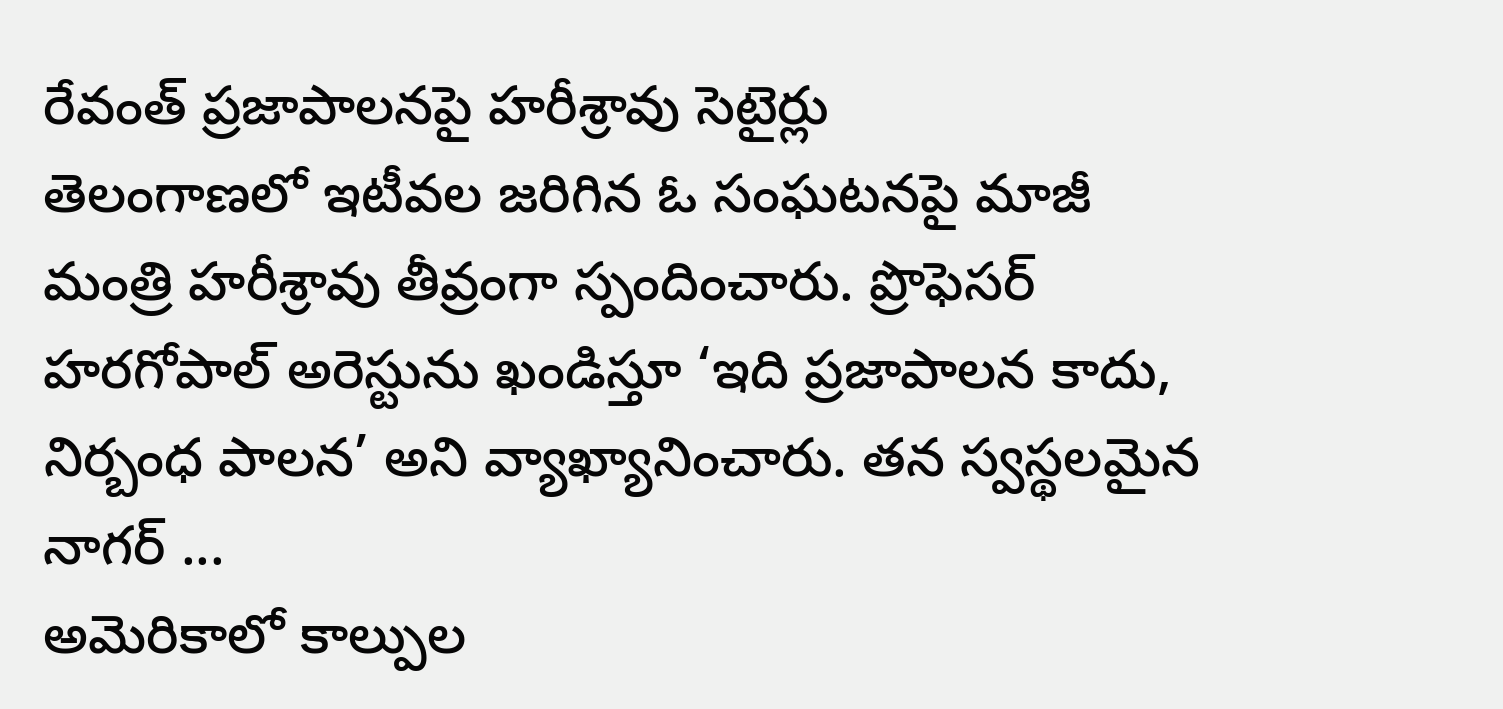రేవంత్ ప్రజాపాలనపై హరీశ్రావు సెటైర్లు
తెలంగాణలో ఇటీవల జరిగిన ఓ సంఘటనపై మాజీ మంత్రి హరీశ్రావు తీవ్రంగా స్పందించారు. ప్రొఫెసర్ హరగోపాల్ అరెస్టును ఖండిస్తూ ‘ఇది ప్రజాపాలన కాదు, నిర్బంధ పాలన’ అని వ్యాఖ్యానించారు. తన స్వస్థలమైన నాగర్ ...
అమెరికాలో కాల్పుల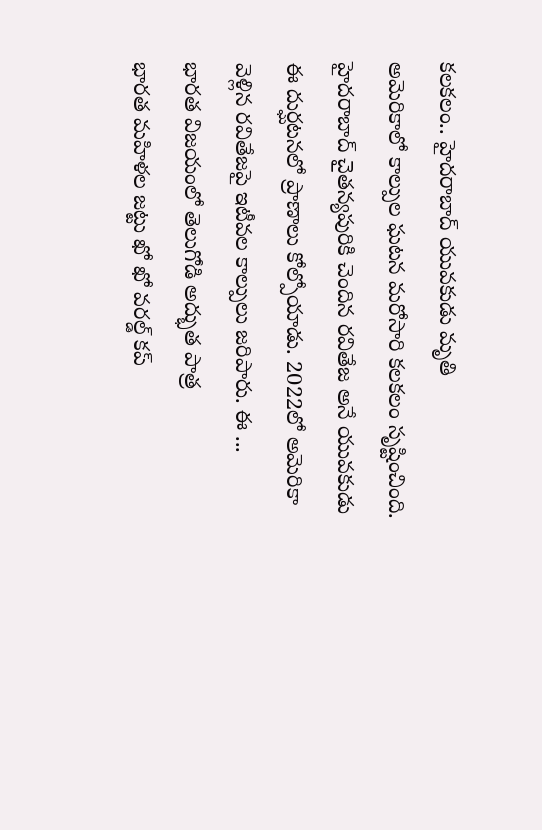కలకలం.. హైదరాబాద్ యువకుడు మృతి
అమెరికాలో కాల్పుల ఘటన మరోసారి కలకలం సృష్టించింది. హైదరాబాద్ చైతన్యపురికి చెందిన రవితేజ అనే యువకుడు ఈ దుర్ఘటనలో ప్రాణాలు కోల్పోయాడు. 2022లో అమెరికా వెళ్లిన రవితేజపై ఇటీవల కాల్పులు జరిపారు. ఈ ...
భారత విజయంలో తెలుగోడి అద్భుత పాత్ర
భారత మహిళల జట్టు ఖో ఖో వరల్డ్ కప్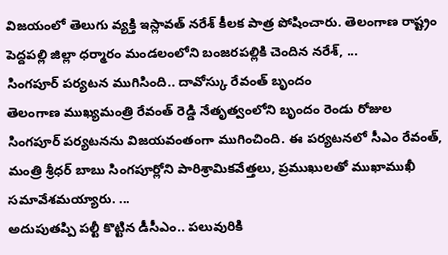విజయంలో తెలుగు వ్యక్తి ఇస్లావత్ నరేశ్ కీలక పాత్ర పోషించారు. తెలంగాణ రాష్ట్రం పెద్దపల్లి జిల్లా ధర్మారం మండలంలోని బంజరపల్లికి చెందిన నరేశ్, ...
సింగపూర్ పర్యటన ముగిసింది.. దావోస్కు రేవంత్ బృందం
తెలంగాణ ముఖ్యమంత్రి రేవంత్ రెడ్డి నేతృత్వంలోని బృందం రెండు రోజుల సింగపూర్ పర్యటనను విజయవంతంగా ముగించింది. ఈ పర్యటనలో సీఎం రేవంత్, మంత్రి శ్రీధర్ బాబు సింగపూర్లోని పారిశ్రామికవేత్తలు, ప్రముఖులతో ముఖాముఖీ సమావేశమయ్యారు. ...
అదుపుతప్పి పల్టీ కొట్టిన డీసీఎం.. పలువురికి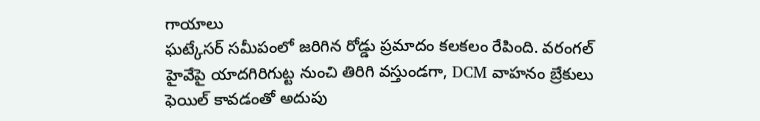గాయాలు
ఘట్కేసర్ సమీపంలో జరిగిన రోడ్డు ప్రమాదం కలకలం రేపింది. వరంగల్ హైవేపై యాదగిరిగుట్ట నుంచి తిరిగి వస్తుండగా, DCM వాహనం బ్రేకులు ఫెయిల్ కావడంతో అదుపు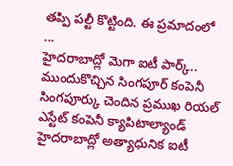తప్పి పల్టీ కొట్టింది. ఈ ప్రమాదంలో ...
హైదరాబాద్లో మెగా ఐటీ పార్క్.. ముందుకొచ్చిన సింగపూర్ కంపెనీ
సింగపూర్కు చెందిన ప్రముఖ రియల్ ఎస్టేట్ కంపెనీ క్యాపిటాల్యాండ్ హైదరాబాద్లో అత్యాధునిక ఐటీ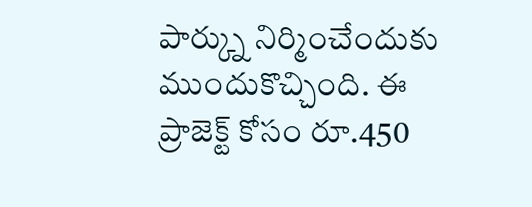పార్క్ను నిర్మించేందుకు ముందుకొచ్చింది. ఈ ప్రాజెక్ట్ కోసం రూ.450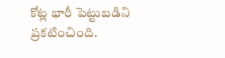కోట్ల భారీ పెట్టుబడిని ప్రకటించింది.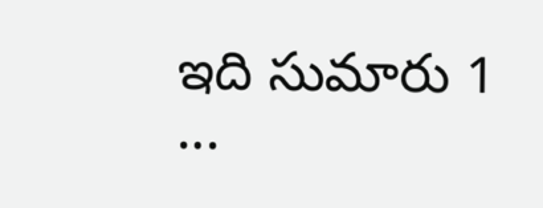ఇది సుమారు 1 ...